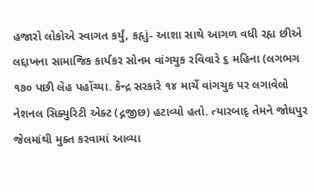હજારો લોકોએ સ્વાગત કર્યું, કહૃાું- આશા સાથે આગળ વધી રહૃા છીએ
લદ્દાખના સામાજિક કાર્યકર સોનમ વાંગચુક રવિવારે ૬ મહિના (લગભગ ૧૭૦ પછી લેહ પહોંચ્યા. કેન્દ્ર સરકારે ૧૪ માર્ચે વાંગચુક પર લગાવેલો નેશનલ સિક્યુરિટી એક્ટ (દ્ગજીછ) હટાવ્યો હતો. ત્યારબાદૃ તેમને જોધપુર જેલમાંથી મુક્ત કરવામાં આવ્યા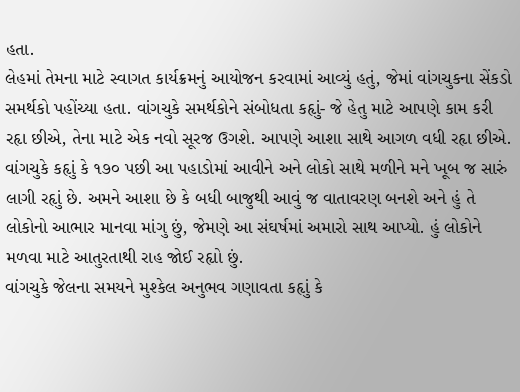હતા.
લેહમાં તેમના માટે સ્વાગત કાર્યક્રમનું આયોજન કરવામાં આવ્યું હતું, જેમાં વાંગચુકના સેંકડો સમર્થકો પહોંચ્યા હતા. વાંગચુકે સમર્થકોને સંબોધતા કહૃાું- જે હેતુ માટે આપણે કામ કરી રહૃા છીએ, તેના માટે એક નવો સૂરજ ઉગશે. આપણે આશા સાથે આગળ વધી રહૃા છીએ.
વાંગચુકે કહૃાું કે ૧૭૦ પછી આ પહાડોમાં આવીને અને લોકો સાથે મળીને મને ખૂબ જ સારું લાગી રહૃાું છે. અમને આશા છે કે બધી બાજુથી આવું જ વાતાવરણ બનશે અને હું તે લોકોનો આભાર માનવા માંગુ છું, જેમણે આ સંઘર્ષમાં અમારો સાથ આપ્યો. હું લોકોને મળવા માટે આતુરતાથી રાહ જોઈ રહૃાો છું.
વાંગચુકે જેલના સમયને મુશ્કેલ અનુભવ ગણાવતા કહૃાું કે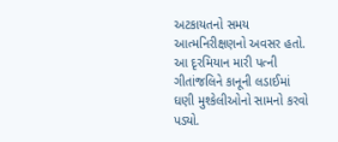અટકાયતનો સમય આત્મનિરીક્ષણનો અવસર હતો. આ દૃરમિયાન મારી પત્ની ગીતાંજલિને કાનૂની લડાઈમાં ઘણી મુશ્કેલીઓનો સામનો કરવો પડ્યો.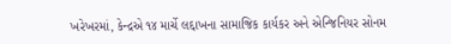ખરેખરમાં, કેન્દ્રએ ૧૪ માર્ચે લદ્દાખના સામાજિક કાર્યકર અને એન્જિનિયર સોનમ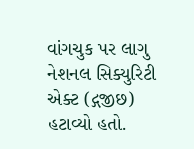વાંગચુક પર લાગુ નેશનલ સિક્યુરિટી એક્ટ (દ્ગજીછ) હટાવ્યો હતો.